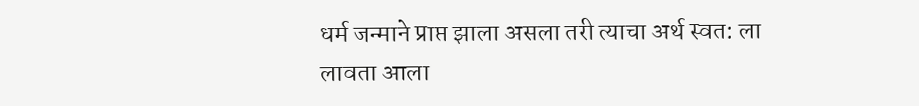धर्म जन्माने प्राप्त झाला असला तरी त्याचा अर्थ स्वत: ला लावता आला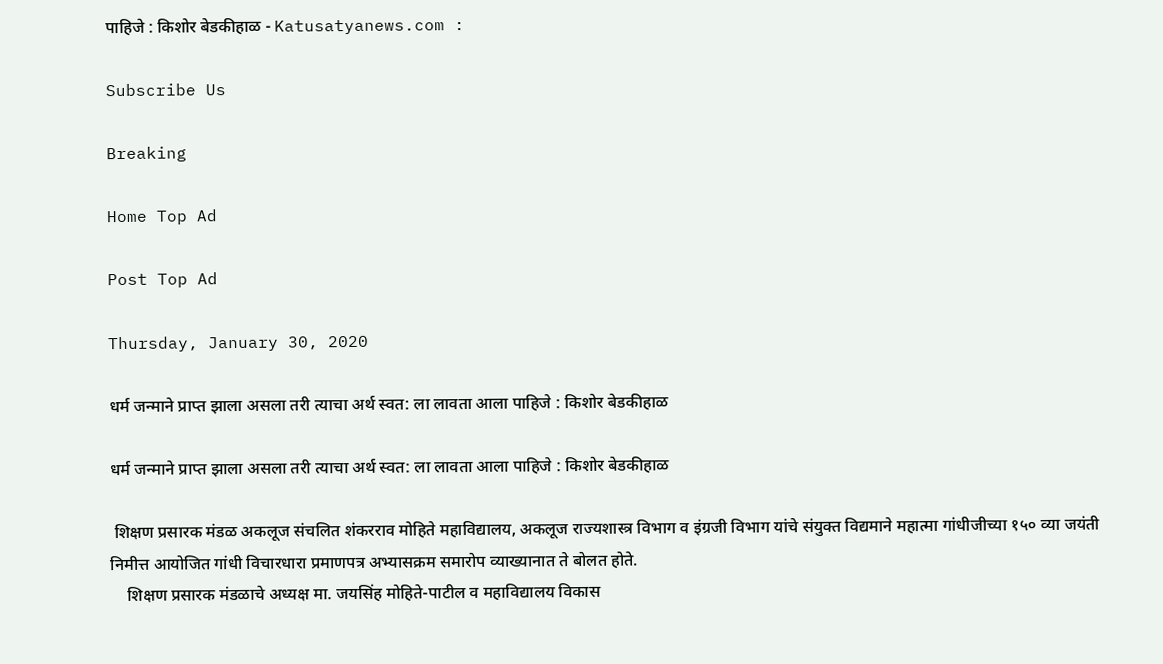पाहिजे : किशोर बेडकीहाळ - Katusatyanews.com :

Subscribe Us

Breaking

Home Top Ad

Post Top Ad

Thursday, January 30, 2020

धर्म जन्माने प्राप्त झाला असला तरी त्याचा अर्थ स्वत: ला लावता आला पाहिजे : किशोर बेडकीहाळ

धर्म जन्माने प्राप्त झाला असला तरी त्याचा अर्थ स्वत: ला लावता आला पाहिजे : किशोर बेडकीहाळ

 शिक्षण प्रसारक मंडळ अकलूज संचलित शंकरराव मोहिते महाविद्यालय, अकलूज राज्यशास्त्र विभाग व इंग्रजी विभाग यांचे संयुक्त विद्यमाने महात्मा गांधीजीच्या १५० व्या जयंती निमीत्त आयोजित गांधी विचारधारा प्रमाणपत्र अभ्यासक्रम समारोप व्याख्यानात ते बोलत होते.
    शिक्षण प्रसारक मंडळाचे अध्यक्ष मा. जयसिंह मोहिते-पाटील व महाविद्यालय विकास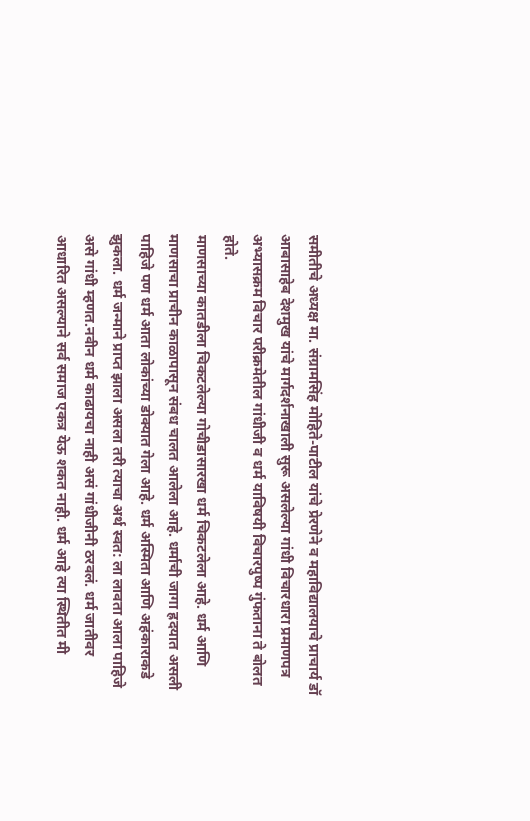समीतीचे अध्यक्ष मा. संग्रामसिंह मोहिते-पाटील यांचे प्रेरणेने व महाविद्यालयाचे प्राचार्य डॉ आबासाहेब देशमुख यांचे मार्गदर्शनाखाली सुरू असलेल्या गांधी विचारधारा प्रमाणपत्र अभ्यासक्रम विचार परीक्रमेतील गांधीजी व धर्म याविषयी विचारपुष्प गुंफताना ते बोलत होते.
माणसाच्या कातडीला चिकटलेल्या गोचीडासारखा धर्म चिकटलेला आहे. धर्म आणि माणसाचा प्राचीन काळापासून संबध चालत आलेला आहे. धर्माची जागा ह्रदयात असली पाहिजे पण धर्म आता लोकांच्या डोक्यात गेला आहे. धर्म अस्मिता आणि अहंकाराकडे झुकला. धर्म जन्माने प्राप्त झाला असला तरी त्याचा अर्थ स्वत: ला लावता आला पाहिजे असे गांधी म्हणत.नवीन धर्म काढायचा नाही असं गांधीजीनी ठरवलं. धर्म जातीवर आधारित असल्याने सर्व समाज एकत्र येऊ शकत नाही. धर्म आहे त्या स्थितीत मी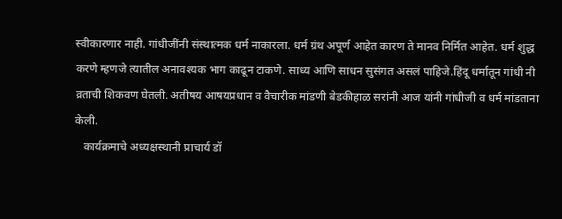स्वीकारणार नाही. गांधीजींनी संस्थात्मक धर्म नाकारला. धर्म ग्रंथ अपूर्ण आहेत कारण ते मानव निर्मित आहेत. धर्म शुद्ध करणे म्हणजे त्यातील अनावश्यक भाग काढून टाकणे. साध्य आणि साधन सुसंगत असलं पाहिजे.हिंदू धर्मातून गांधी नी व्रताची शिकवण घेतली. अतीषय आषयप्रधान व वैचारीक मांडणी बेडकीहाळ सरांनी आज यांनी गांधीजी व धर्म मांडताना केली.
   कार्यक्रमाचे अध्यक्षस्थानी प्राचार्य डॉ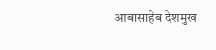आबासाहेब देशमुख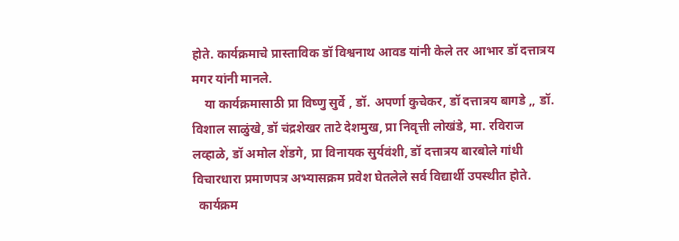होते. कार्यक्रमाचे प्रास्ताविक डॉ विश्वनाथ आवड यांनी केले तर आभार डॉ दत्तात्रय मगर यांनी मानले.
    या कार्यक्रमासाठी प्रा विष्णु सुर्वे , डॉ. अपर्णा कुचेकर, डॉ दत्तात्रय बागडे ,, डॉ. विशाल साळुंखे, डॉ चंद्रशेखर ताटे देशमुख, प्रा निवृत्ती लोखंडे, मा. रविराज लव्हाळे, डॉ अमोल शेंडगे, प्रा विनायक सुर्यवंशी, डॉ दत्तात्रय बारबोले गांधी विचारधारा प्रमाणपत्र अभ्यासक्रम प्रवेश घेतलेले सर्व विद्यार्थी उपस्थीत होते.
  कार्यक्रम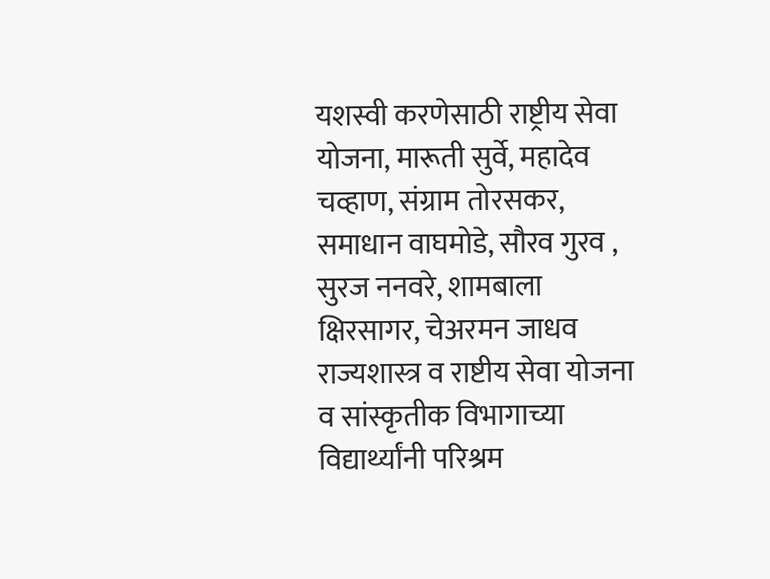यशस्वी करणेसाठी राष्ट्रीय सेवा योजना, मारूती सुर्वे, महादेव चव्हाण, संग्राम तोरसकर, समाधान वाघमोडे, सौरव गुरव , सुरज ननवरे, शामबाला क्षिरसागर, चेअरमन जाधव राज्यशास्त्र व राष्टीय सेवा योजना व सांस्कृतीक विभागाच्या विद्यार्थ्यांनी परिश्रम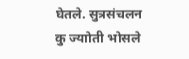घेतले. सुत्रसंचलन कु ज्याोती भोसले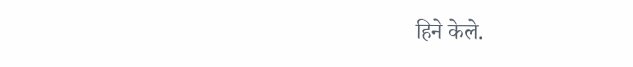हिने केले.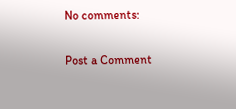No comments:

Post a Comment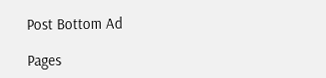Post Bottom Ad

Pages